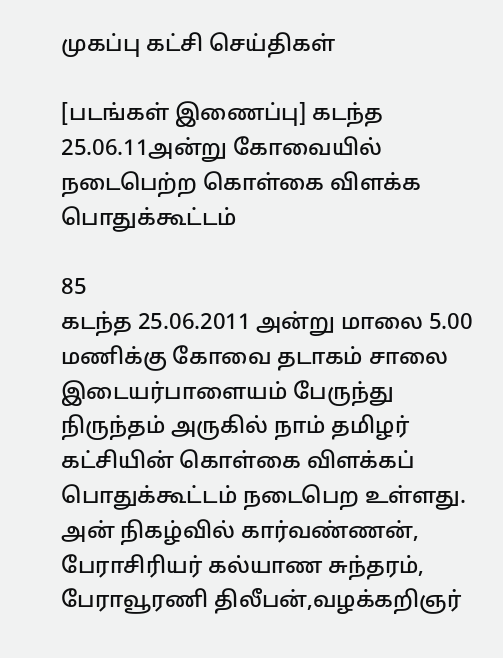முகப்பு கட்சி செய்திகள்

[படங்கள் இணைப்பு] கடந்த 25.06.11அன்று கோவையில் நடைபெற்ற கொள்கை விளக்க பொதுக்கூட்டம்

85
கடந்த 25.06.2011 அன்று மாலை 5.00 மணிக்கு கோவை தடாகம் சாலை இடையர்பாளையம் பேருந்து நிருந்தம் அருகில் நாம் தமிழர் கட்சியின் கொள்கை விளக்கப் பொதுக்கூட்டம் நடைபெற உள்ளது. அன் நிகழ்வில் கார்வண்ணன், பேராசிரியர் கல்யாண சுந்தரம், பேராவூரணி திலீபன்,வழக்கறிஞர்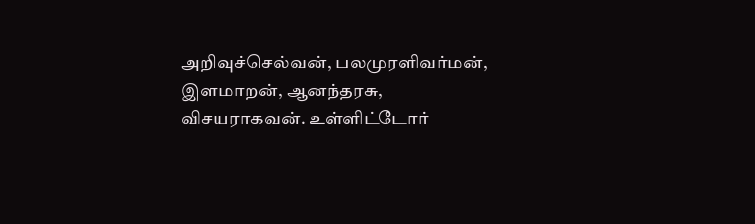அறிவுச்செல்வன், பலமுரளிவர்மன், இளமாறன், ஆனந்தரசு, விசயராகவன். உள்ளிட்டோர்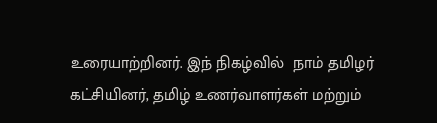உரையாற்றினர். இந் நிகழ்வில்  நாம் தமிழர் கட்சியினர், தமிழ் உணர்வாளர்கள் மற்றும்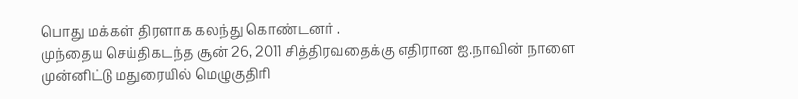பொது மக்கள் திரளாக கலந்து கொண்டனர் .
முந்தைய செய்திகடந்த சூன் 26, 2011 சித்திரவதைக்கு எதிரான ஐ.நாவின் நாளை முன்னிட்டு மதுரையில் மெழுகுதிரி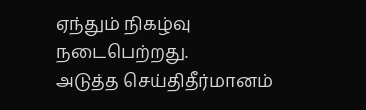ஏந்தும் நிகழ்வு நடைபெற்றது.
அடுத்த செய்திதீர்மானம்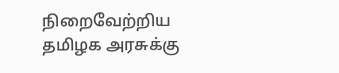நிறைவேற்றிய தமிழக அரசுக்கு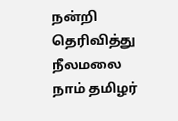நன்றி தெரிவித்து நீலமலை நாம் தமிழர்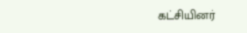கட்சியினர்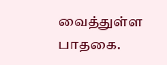வைத்துள்ள பாதகை.